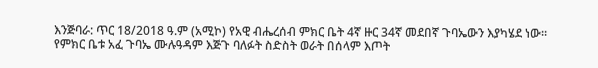እንጅባራ: ጥር 18/2018 ዓ.ም (አሚኮ) የአዊ ብሔረሰብ ምክር ቤት 4ኛ ዙር 34ኛ መደበኛ ጉባኤውን እያካሄደ ነው።
የምክር ቤቱ አፈ ጉባኤ ሙሉዓዳም እጅጉ ባለፉት ስድስት ወራት በሰላም እጦት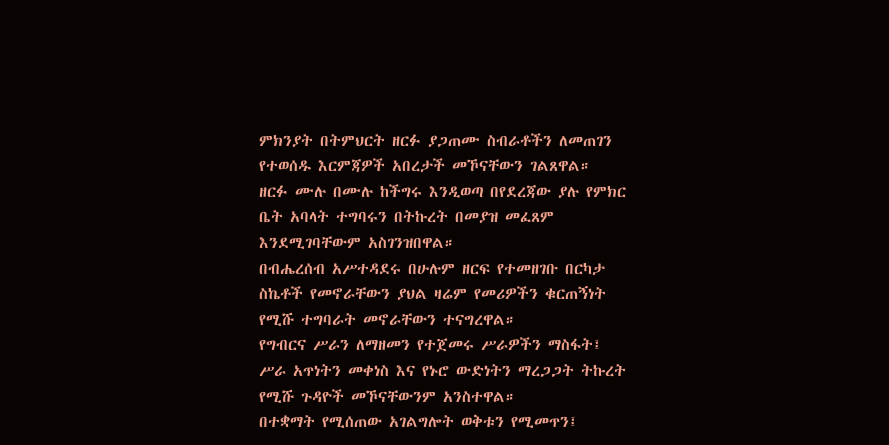ምክንያት በትምህርት ዘርፉ ያጋጠሙ ስብራቶችን ለመጠገን የተወሰዱ እርምጃዎች አበረታች መኾናቸውን ገልጸዋል።
ዘርፉ ሙሉ በሙሉ ከችግሩ እንዲወጣ በየደረጃው ያሉ የምክር ቤት አባላት ተግባሩን በትኩረት በመያዝ መፈጸም እንደሚገባቸውም አስገንዝበዋል።
በብሔረሰብ አሥተዳደሩ በሁሉም ዘርፍ የተመዘገቡ በርካታ ስኬቶች የመኖራቸውን ያህል ዛሬም የመሪዎችን ቁርጠኝነት የሚሹ ተግባራት መኖራቸውን ተናግረዋል።
የግብርና ሥራን ለማዘመን የተጀመሩ ሥራዎችን ማስፋት፤ ሥራ አጥነትን መቀነስ እና የኑሮ ውድነትን ማረጋጋት ትኩረት የሚሹ ጉዳዮች መኾናቸውንም አንስተዋል።
በተቋማት የሚሰጠው አገልግሎት ወቅቱን የሚመጥን፤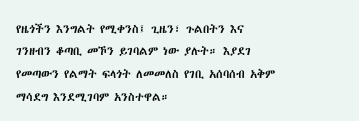የዜጎችን እንግልት የሚቀንስ፤ ጊዜን፣ ጉልበትን እና ገንዘብን ቆጣቢ መኾን ይገባልም ነው ያሉት። እያደገ የመጣውን የልማት ፍላጎት ለመመለስ የገቢ አሰባሰብ አቅም ማሳደግ እንደሚገባም አንስተዋል።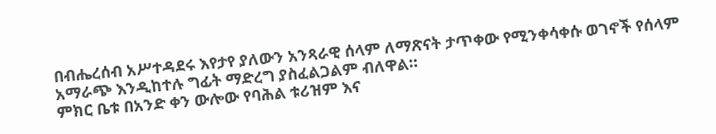በብሔረሰብ አሥተዳደሩ እየታየ ያለውን አንጻራዊ ሰላም ለማጽናት ታጥቀው የሚንቀሳቀሱ ወገኖች የሰላም አማራጭ እንዲከተሉ ግፊት ማድረግ ያስፈልጋልም ብለዋል።
ምክር ቤቱ በአንድ ቀን ውሎው የባሕል ቱሪዝም እና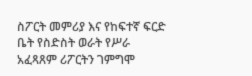ስፖርት መምሪያ እና የከፍተኛ ፍርድ ቤት የስድስት ወራት የሥራ አፈጻጸም ሪፖርትን ገምግሞ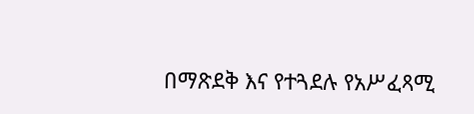በማጽደቅ እና የተጓደሉ የአሥፈጻሚ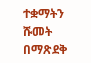ተቋማትን ሹመት በማጽደቅ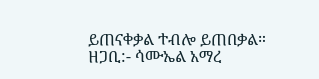ይጠናቀቃል ተብሎ ይጠበቃል።
ዘጋቢ:- ሳሙኤል አማረ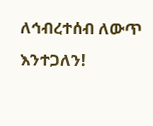ለኅብረተሰብ ለውጥ እንተጋለን!